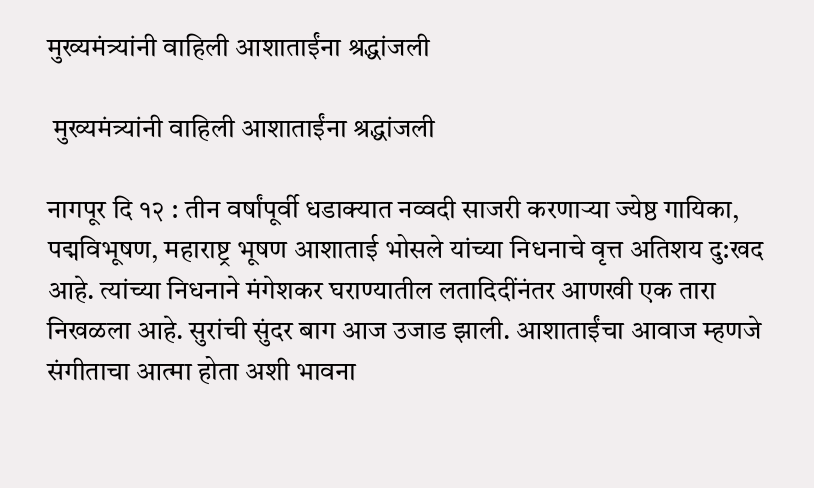मुख्यमंत्र्यांनी वाहिली आशाताईंना श्रद्धांजली

 मुख्यमंत्र्यांनी वाहिली आशाताईंना श्रद्धांजली

नागपूर दि १२ : तीन वर्षांपूर्वी धडाक्यात नव्वदी साजरी करणार्‍या ज्येष्ठ गायिका, पद्मविभूषण, महाराष्ट्र भूषण आशाताई भोसले यांच्या निधनाचे वृत्त अतिशय दु:खद आहे. त्यांच्या निधनाने मंगेशकर घराण्यातील लतादिदींनंतर आणखी एक तारा निखळला आहे. सुरांची सुंदर बाग आज उजाड झाली. आशाताईंचा आवाज म्हणजे संगीताचा आत्मा होता अशी भावना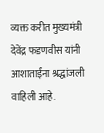व्यक्त करीत मुख्यमंत्री देवेंद्र फडणवीस यांनी आशाताईंना श्रद्धांजली वाहिली आहे.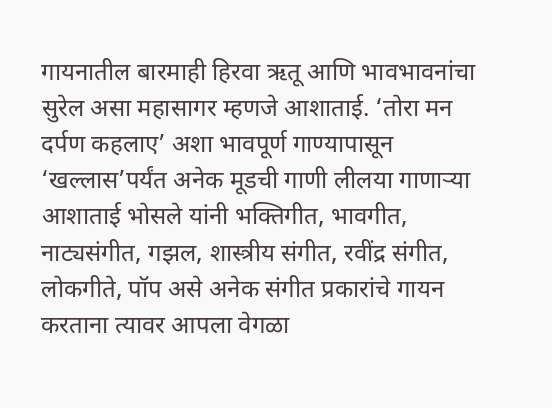गायनातील बारमाही हिरवा ऋतू आणि भावभावनांचा सुरेल असा महासागर म्हणजे आशाताई. ‘तोरा मन दर्पण कहलाए’ अशा भावपूर्ण गाण्यापासून ‘खल्लास’पर्यंत अनेक मूडची गाणी लीलया गाणार्‍या आशाताई भोसले यांनी भक्तिगीत, भावगीत, नाट्यसंगीत, गझल, शास्त्रीय संगीत, रवींद्र संगीत, लोकगीते, पॉप असे अनेक संगीत प्रकारांचे गायन करताना त्यावर आपला वेगळा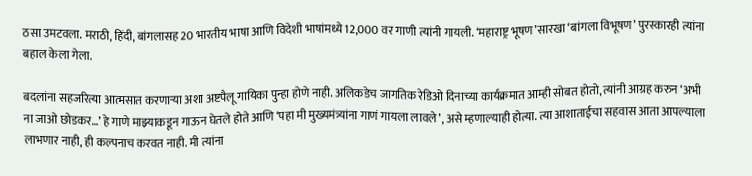ठसा उमटवला. मराठी, हिंदी, बांगलासह 20 भारतीय भाषा आणि विदेशी भाषांमध्ये 12,000 वर गाणी त्यांनी गायली. ‘महाराष्ट्र भूषण’सारखा ‘बांगला विभूषण’ पुरस्कारही त्यांना बहाल केला गेला.

बदलांना सहजरित्या आत्मसात करणार्‍या अशा अष्टपैलू गायिका पुन्हा होणे नाही. अलिकडेच जागतिक रेडिओ दिनाच्या कार्यक्रमात आम्ही सोबत होतो, त्यांनी आग्रह करुन ‘अभी ना जाओ छोडकर…’ हे गाणे माझ्याकडून गाऊन घेतले होते आणि ‘पहा मी मुख्यमंत्र्यांना गाणं गायला लावले’, असे म्हणाल्याही होत्या. त्या आशाताईंचा सहवास आता आपल्याला लाभणार नाही, ही कल्पनाच करवत नाही. मी त्यांना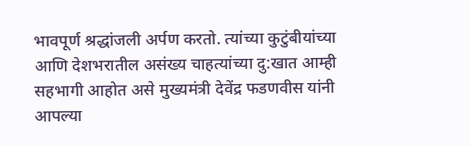भावपूर्ण श्रद्धांजली अर्पण करतो. त्यांच्या कुटुंबीयांच्या आणि देशभरातील असंख्य चाहत्यांच्या दु:खात आम्ही सहभागी आहोत असे मुख्यमंत्री देवेंद्र फडणवीस यांनी आपल्या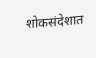शोकसंदेशात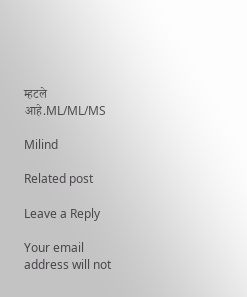म्हटले आहे.ML/ML/MS

Milind

Related post

Leave a Reply

Your email address will not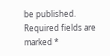be published. Required fields are marked *